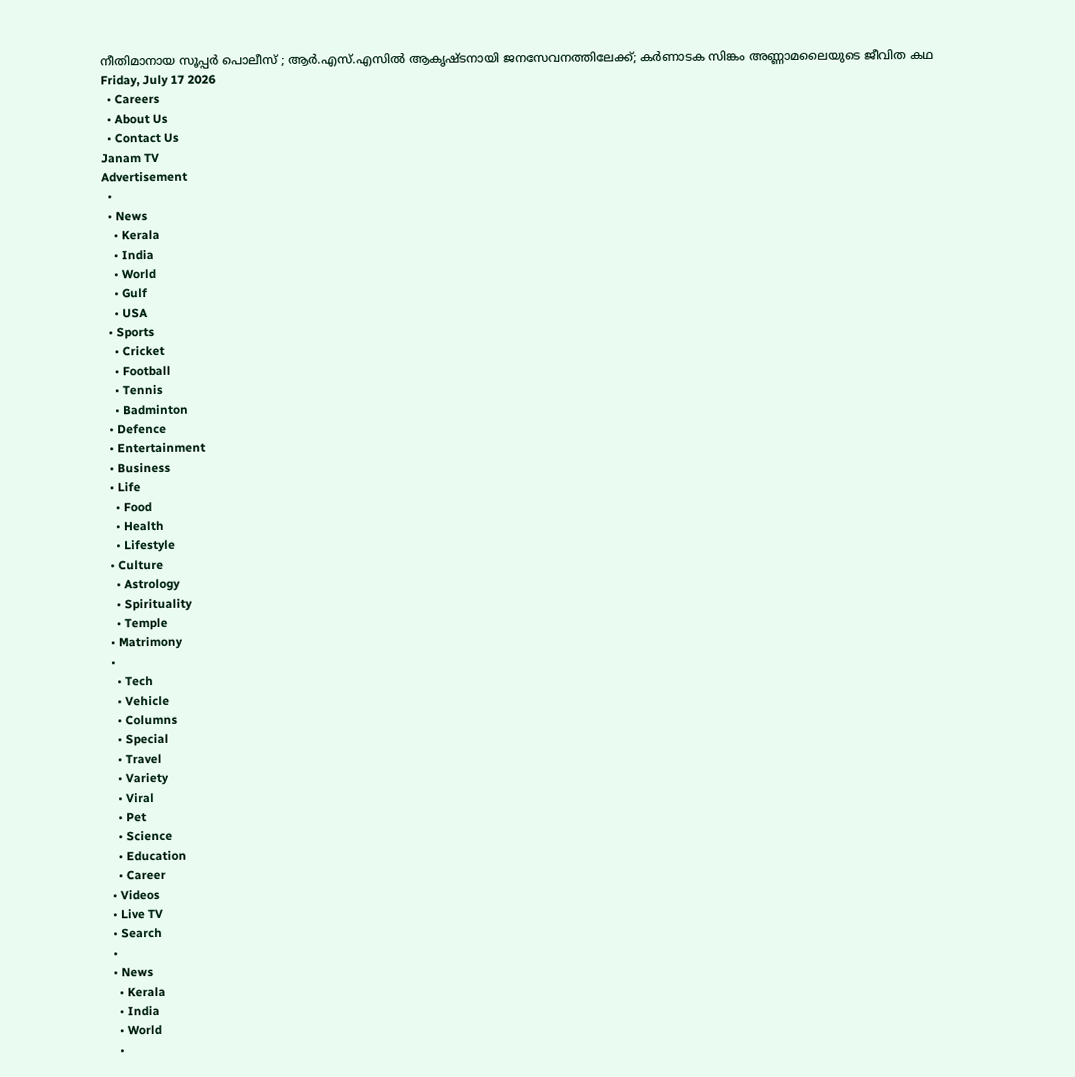നീതിമാനായ സൂപ്പര്‍ പൊലീസ് ; ആര്‍.എസ്.എസില്‍ ആകൃഷ്ടനായി ജനസേവനത്തിലേക്ക്; കര്‍ണാടക സിങ്കം അണ്ണാമലൈയുടെ ജീവിത കഥ
Friday, July 17 2026
  • Careers
  • About Us
  • Contact Us
Janam TV
Advertisement
  •
  • News
    • Kerala
    • India
    • World
    • Gulf
    • USA
  • Sports
    • Cricket
    • Football
    • Tennis
    • Badminton
  • Defence
  • Entertainment
  • Business
  • Life
    • Food
    • Health
    • Lifestyle
  • Culture
    • Astrology
    • Spirituality
    • Temple
  • Matrimony
  •
    • Tech
    • Vehicle
    • Columns
    • Special
    • Travel
    • Variety
    • Viral
    • Pet
    • Science
    • Education
    • Career
  • Videos
  • Live TV
  • Search
  •
  • News
    • Kerala
    • India
    • World
    •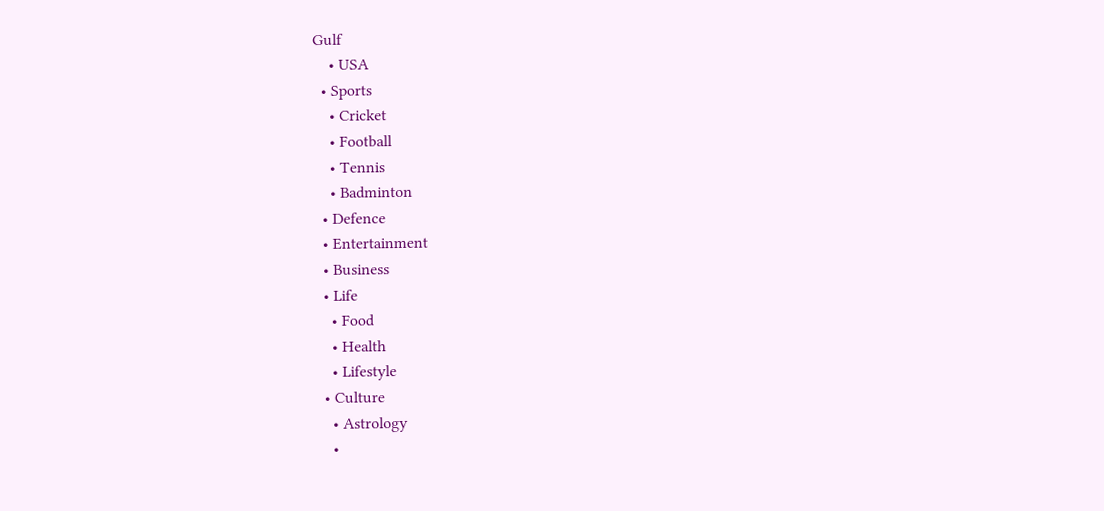Gulf
    • USA
  • Sports
    • Cricket
    • Football
    • Tennis
    • Badminton
  • Defence
  • Entertainment
  • Business
  • Life
    • Food
    • Health
    • Lifestyle
  • Culture
    • Astrology
    •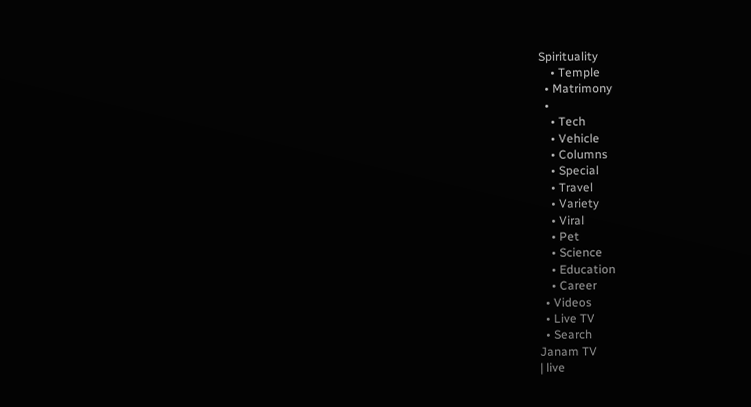Spirituality
    • Temple
  • Matrimony
  •
    • Tech
    • Vehicle
    • Columns
    • Special
    • Travel
    • Variety
    • Viral
    • Pet
    • Science
    • Education
    • Career
  • Videos
  • Live TV
  • Search
Janam TV
| live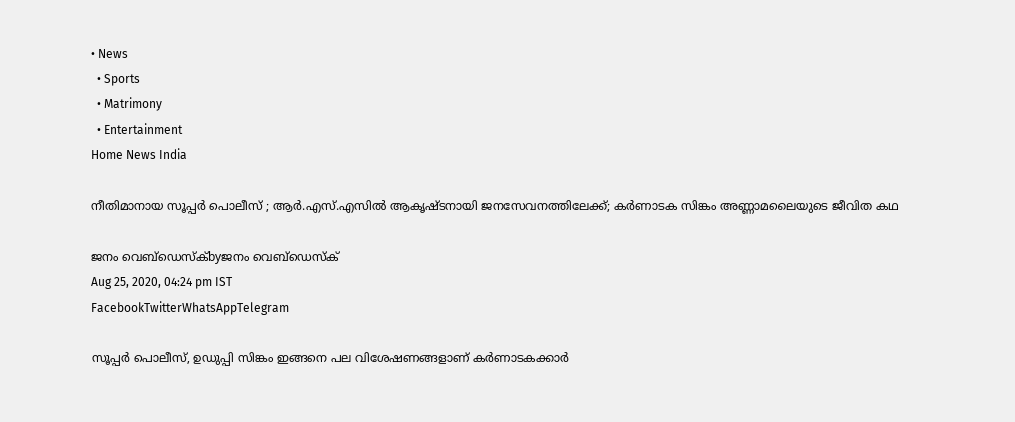• News
  • Sports
  • Matrimony
  • Entertainment
Home News India

നീതിമാനായ സൂപ്പര്‍ പൊലീസ് ; ആര്‍.എസ്.എസില്‍ ആകൃഷ്ടനായി ജനസേവനത്തിലേക്ക്; കര്‍ണാടക സിങ്കം അണ്ണാമലൈയുടെ ജീവിത കഥ

ജനം വെബ്‌ഡെസ്ക്byജനം വെബ്‌ഡെസ്ക്
Aug 25, 2020, 04:24 pm IST
FacebookTwitterWhatsAppTelegram

സൂപ്പര്‍ പൊലീസ്, ഉഡുപ്പി സിങ്കം ഇങ്ങനെ പല വിശേഷണങ്ങളാണ് കര്‍ണാടകക്കാര്‍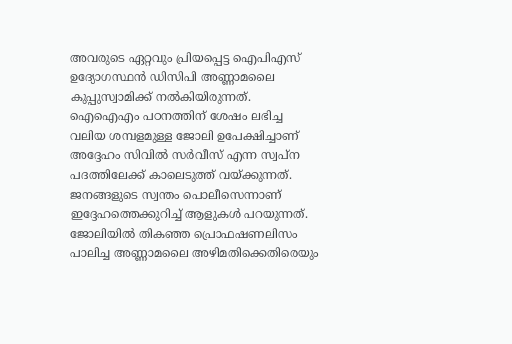അവരുടെ ഏറ്റവും പ്രിയപ്പെട്ട ഐപിഎസ് ഉദ്യോഗസ്ഥന്‍ ഡിസിപി അണ്ണാമലൈ കുപ്പുസ്വാമിക്ക് നല്‍കിയിരുന്നത്. ഐഐഎം പഠനത്തിന് ശേഷം ലഭിച്ച വലിയ ശമ്പളമുള്ള ജോലി ഉപേക്ഷിച്ചാണ് അദ്ദേഹം സിവില്‍ സര്‍വീസ് എന്ന സ്വപ്‌ന പദത്തിലേക്ക് കാലെടുത്ത് വയ്‌ക്കുന്നത്. ജനങ്ങളുടെ സ്വന്തം പൊലീസെന്നാണ് ഇദ്ദേഹത്തെക്കുറിച്ച് ആളുകള്‍ പറയുന്നത്. ജോലിയില്‍ തികഞ്ഞ പ്രൊഫഷണലിസം പാലിച്ച അണ്ണാമലൈ അഴിമതിക്കെതിരെയും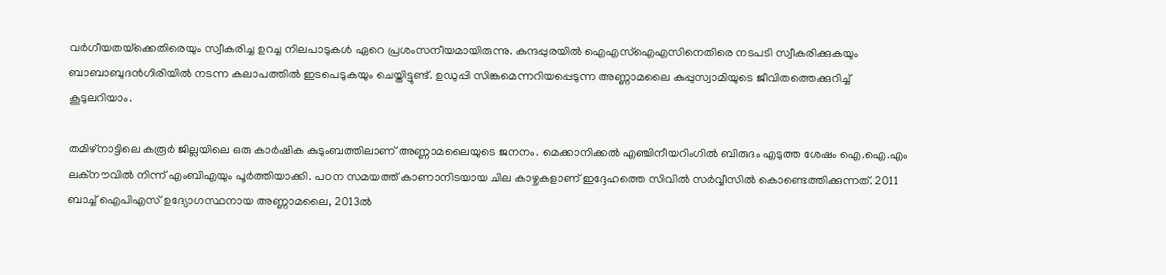വര്‍ഗീയതയ്‌ക്കെതിരെയും സ്വീകരിച്ച ഉറച്ച നിലപാടുകള്‍ ഏറെ പ്രശംസനീയമായിരുന്നു. കുന്ദപ്പുരയില്‍ ഐഎസ്‌ഐഎസിനെതിരെ നടപടി സ്വീകരിക്കുകയും ബാബാബുദന്‍ഗിരിയില്‍ നടന്ന കലാപത്തില്‍ ഇടപെടുകയും ചെയ്തിട്ടുണ്ട്. ഉഡുപ്പി സിങ്കമെന്നറിയപ്പെടുന്ന അണ്ണാമലൈ കുപ്പുസ്വാമിയുടെ ജീവിതത്തെക്കുറിച്ച് കൂടുലറിയാം.

തമിഴ്‌നാട്ടിലെ കരൂര്‍ ജില്ലയിലെ ഒരു കാര്‍ഷിക കുടുംബത്തിലാണ് അണ്ണാമലൈയുടെ ജനനം. മെക്കാനിക്കല്‍ എഞ്ചിനീയറിംഗില്‍ ബിരുദം എടുത്ത ശേഷം ഐ.ഐ.എം ലക്‌നൗവില്‍ നിന്ന് എംബിഎയും പൂര്‍ത്തിയാക്കി. പഠന സമയത്ത് കാണാനിടയായ ചില കാഴ്ചകളാണ് ഇദ്ദേഹത്തെ സിവില്‍ സര്‍വ്വീസില്‍ കൊണ്ടെത്തിക്കുന്നത്. 2011 ബാച്ച് ഐപിഎസ് ഉദ്യോഗസ്ഥനായ അണ്ണാമലൈ, 2013ല്‍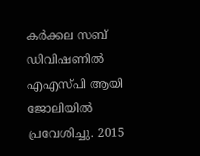കര്‍ക്കല സബ് ഡിവിഷണില്‍ എഎസ്പി ആയി ജോലിയില്‍ പ്രവേശിച്ചു. 2015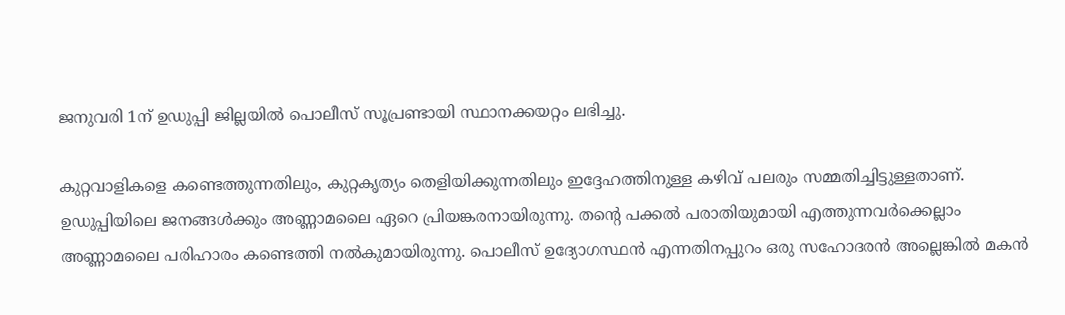ജനുവരി 1ന് ഉഡുപ്പി ജില്ലയില്‍ പൊലീസ് സൂപ്രണ്ടായി സ്ഥാനക്കയറ്റം ലഭിച്ചു.

കുറ്റവാളികളെ കണ്ടെത്തുന്നതിലും, കുറ്റകൃത്യം തെളിയിക്കുന്നതിലും ഇദ്ദേഹത്തിനുള്ള കഴിവ് പലരും സമ്മതിച്ചിട്ടുള്ളതാണ്. ഉഡുപ്പിയിലെ ജനങ്ങള്‍ക്കും അണ്ണാമലൈ ഏറെ പ്രിയങ്കരനായിരുന്നു. തന്റെ പക്കല്‍ പരാതിയുമായി എത്തുന്നവര്‍ക്കെല്ലാം അണ്ണാമലൈ പരിഹാരം കണ്ടെത്തി നല്‍കുമായിരുന്നു. പൊലീസ് ഉദ്യോഗസ്ഥന്‍ എന്നതിനപ്പുറം ഒരു സഹോദരന്‍ അല്ലെങ്കില്‍ മകന്‍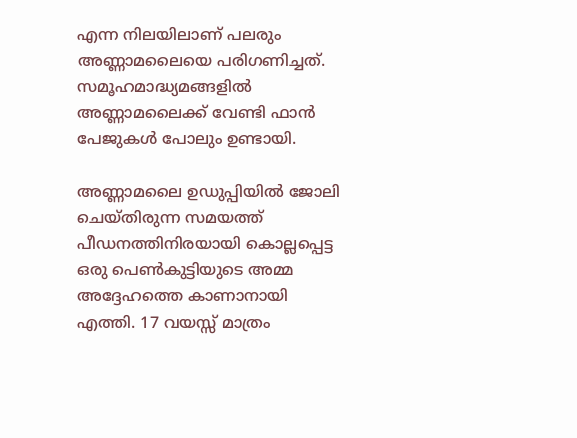എന്ന നിലയിലാണ് പലരും അണ്ണാമലൈയെ പരിഗണിച്ചത്. സമൂഹമാദ്ധ്യമങ്ങളില്‍ അണ്ണാമലൈക്ക് വേണ്ടി ഫാന്‍ പേജുകള്‍ പോലും ഉണ്ടായി.

അണ്ണാമലൈ ഉഡുപ്പിയില്‍ ജോലി ചെയ്തിരുന്ന സമയത്ത് പീഡനത്തിനിരയായി കൊല്ലപ്പെട്ട ഒരു പെണ്‍കുട്ടിയുടെ അമ്മ അദ്ദേഹത്തെ കാണാനായി എത്തി. 17 വയസ്സ് മാത്രം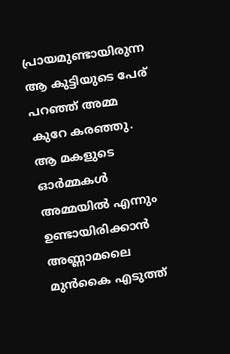പ്രായമുണ്ടായിരുന്ന ആ കുട്ടിയുടെ പേര് പറഞ്ഞ് അമ്മ കുറേ കരഞ്ഞു. ആ മകളുടെ ഓര്‍മ്മകള്‍ അമ്മയില്‍ എന്നും ഉണ്ടായിരിക്കാന്‍ അണ്ണാമലൈ മുന്‍കൈ എടുത്ത്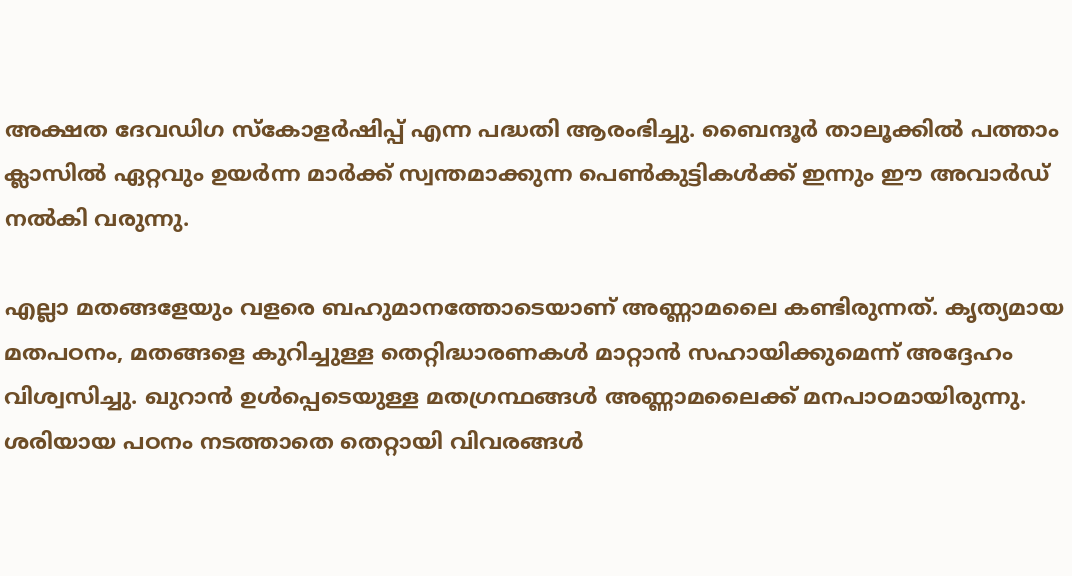അക്ഷത ദേവഡിഗ സ്‌കോളര്‍ഷിപ്പ് എന്ന പദ്ധതി ആരംഭിച്ചു. ബൈന്ദൂര്‍ താലൂക്കില്‍ പത്താം ക്ലാസില്‍ ഏറ്റവും ഉയര്‍ന്ന മാര്‍ക്ക് സ്വന്തമാക്കുന്ന പെണ്‍കുട്ടികള്‍ക്ക് ഇന്നും ഈ അവാര്‍ഡ് നല്‍കി വരുന്നു.

എല്ലാ മതങ്ങളേയും വളരെ ബഹുമാനത്തോടെയാണ് അണ്ണാമലൈ കണ്ടിരുന്നത്. കൃത്യമായ മതപഠനം, മതങ്ങളെ കുറിച്ചുള്ള തെറ്റിദ്ധാരണകള്‍ മാറ്റാന്‍ സഹായിക്കുമെന്ന് അദ്ദേഹം വിശ്വസിച്ചു. ഖുറാന്‍ ഉള്‍പ്പെടെയുള്ള മതഗ്രന്ഥങ്ങള്‍ അണ്ണാമലൈക്ക് മനപാഠമായിരുന്നു. ശരിയായ പഠനം നടത്താതെ തെറ്റായി വിവരങ്ങള്‍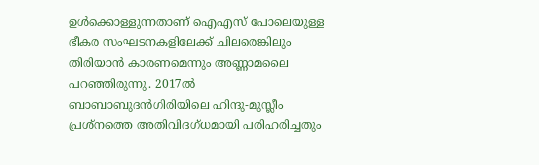ഉള്‍ക്കൊള്ളുന്നതാണ് ഐഎസ് പോലെയുള്ള ഭീകര സംഘടനകളിലേക്ക് ചിലരെങ്കിലും തിരിയാന്‍ കാരണമെന്നും അണ്ണാമലൈ പറഞ്ഞിരുന്നു. 2017ല്‍ ബാബാബുദന്‍ഗിരിയിലെ ഹിന്ദു-മുസ്ലീം പ്രശ്‌നത്തെ അതിവിദഗ്ധമായി പരിഹരിച്ചതും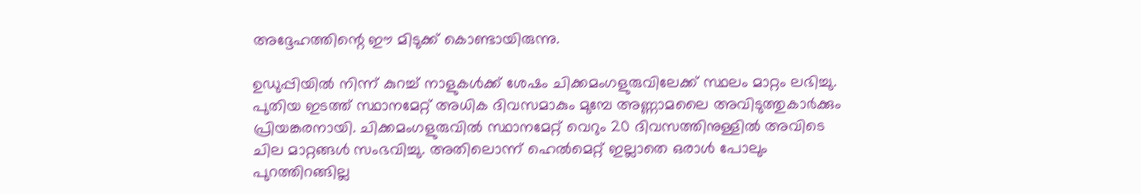അദ്ദേഹത്തിന്റെ ഈ മിടുക്ക് കൊണ്ടായിരുന്നു.

ഉഡുപ്പിയില്‍ നിന്ന് കുറച്ച് നാളുകള്‍ക്ക് ശേഷം ചിക്കമംഗളുരുവിലേക്ക് സ്ഥലം മാറ്റം ലഭിച്ചു. പുതിയ ഇടത്ത് സ്ഥാനമേറ്റ് അധിക ദിവസമാകും മുമ്പേ അണ്ണാമലൈ അവിടുത്തുകാര്‍ക്കും പ്രിയങ്കരനായി. ചിക്കമംഗളുരുവില്‍ സ്ഥാനമേറ്റ് വെറും 20 ദിവസത്തിനുള്ളില്‍ അവിടെ ചില മാറ്റങ്ങള്‍ സംഭവിച്ചു. അതിലൊന്ന് ഹെല്‍മെറ്റ് ഇല്ലാതെ ഒരാള്‍ പോലും പുറത്തിറങ്ങില്ല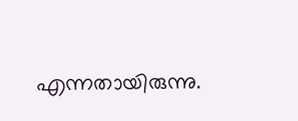എന്നതായിരുന്നു.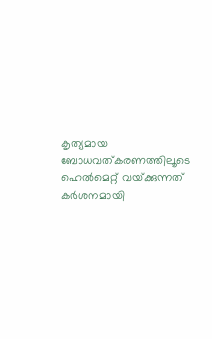കൃത്യമായ ബോധവത്കരണത്തിലൂടെ ഹെല്‍മെറ്റ് വയ്‌ക്കുന്നത് കര്‍ശനമായി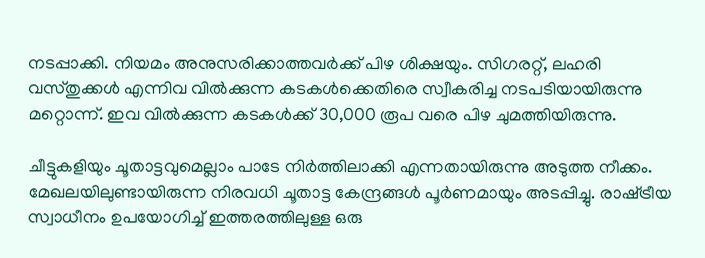നടപ്പാക്കി. നിയമം അനുസരിക്കാത്തവര്‍ക്ക് പിഴ ശിക്ഷയും. സിഗരറ്റ്, ലഹരി വസ്തുക്കള്‍ എന്നിവ വില്‍ക്കുന്ന കടകള്‍ക്കെതിരെ സ്വീകരിച്ച നടപടിയായിരുന്നു മറ്റൊന്ന്. ഇവ വില്‍ക്കുന്ന കടകള്‍ക്ക് 30,000 രൂപ വരെ പിഴ ചുമത്തിയിരുന്നു.

ചീട്ടുകളിയും ചൂതാട്ടവുമെല്ലാം പാടേ നിര്‍ത്തിലാക്കി എന്നതായിരുന്നു അടുത്ത നീക്കം. മേഖലയിലുണ്ടായിരുന്ന നിരവധി ചൂതാട്ട കേന്ദ്രങ്ങള്‍ പൂര്‍ണമായും അടപ്പിച്ചു. രാഷ്‌ട്രീയ സ്വാധീനം ഉപയോഗിച്ച് ഇത്തരത്തിലുള്ള ഒരു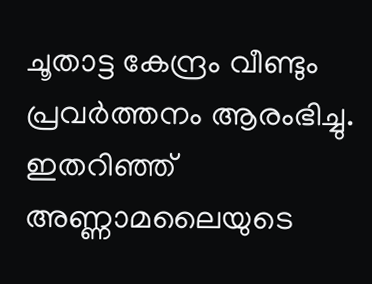ചൂതാട്ട കേന്ദ്രം വീണ്ടും പ്രവര്‍ത്തനം ആരംഭിച്ചു. ഇതറിഞ്ഞ് അണ്ണാമലൈയുടെ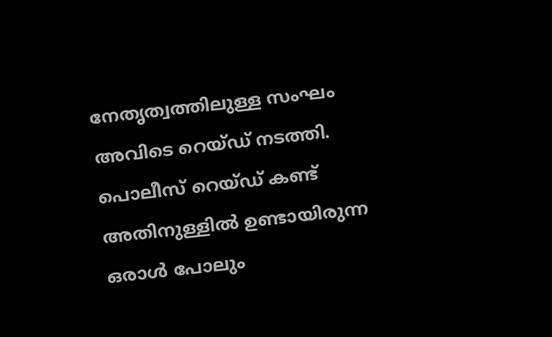നേതൃത്വത്തിലുള്ള സംഘം അവിടെ റെയ്ഡ് നടത്തി. പൊലീസ് റെയ്ഡ് കണ്ട് അതിനുള്ളില്‍ ഉണ്ടായിരുന്ന ഒരാള്‍ പോലും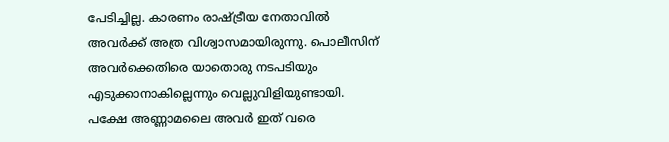പേടിച്ചില്ല. കാരണം രാഷ്‌ട്രീയ നേതാവില്‍ അവര്‍ക്ക് അത്ര വിശ്വാസമായിരുന്നു. പൊലീസിന് അവര്‍ക്കെതിരെ യാതൊരു നടപടിയും എടുക്കാനാകില്ലെന്നും വെല്ലുവിളിയുണ്ടായി. പക്ഷേ അണ്ണാമലൈ അവര്‍ ഇത് വരെ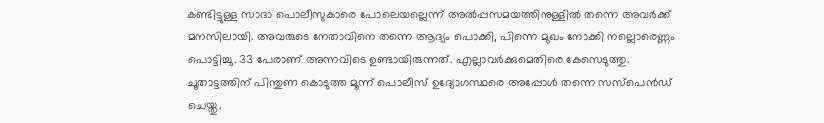കണ്ടിട്ടുള്ള സാദാ പൊലീസുകാരെ പോലെയല്ലെന്ന് അല്‍പ്പസമയത്തിനുള്ളില്‍ തന്നെ അവര്‍ക്ക് മനസിലായി. അവരുടെ നേതാവിനെ തന്നെ ആദ്യം പൊക്കി, പിന്നെ മുഖം നോക്കി നല്ലൊരെണ്ണം പൊട്ടിച്ചു. 33 പേരാണ് അന്നവിടെ ഉണ്ടായിരുന്നത്. എല്ലാവര്‍ക്കുമെതിരെ കേസെടുത്തു. ചൂതാട്ടത്തിന് പിന്തുണ കൊടുത്ത മൂന്ന് പൊലീസ് ഉദ്യോഗസ്ഥരെ അപ്പോള്‍ തന്നെ സസ്‌പെന്‍ഡ് ചെയ്തു.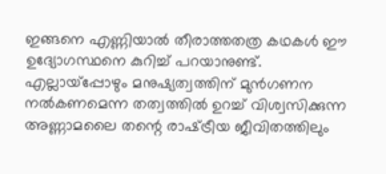ഇങ്ങനെ എണ്ണിയാല്‍ തീരാത്തതത്ര കഥകള്‍ ഈ ഉദ്യോഗസ്ഥനെ കുറിച്ച് പറയാനുണ്ട്. എല്ലായ്‌പ്പോഴും മനുഷ്യത്വത്തിന് മുന്‍ഗണന നല്‍കണമെന്ന തത്വത്തില്‍ ഉറച്ച് വിശ്വസിക്കുന്ന അണ്ണാമലൈ തന്റെ രാഷ്‌ട്രീയ ജീവിതത്തിലും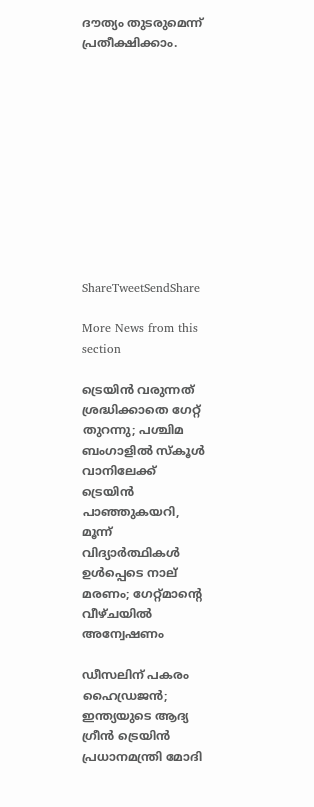ദൗത്യം തുടരുമെന്ന് പ്രതീക്ഷിക്കാം.











ShareTweetSendShare

More News from this section

ട്രെയിൻ വരുന്നത് ശ്രദ്ധിക്കാതെ ഗേറ്റ് തുറന്നു; പശ്ചിമ ബംഗാളിൽ സ്കൂൾ വാനിലേക്ക് ട്രെയിൻ പാഞ്ഞുകയറി, മൂന്ന് വിദ്യാർത്ഥികൾ ഉൾപ്പെടെ നാല് മരണം; ഗേറ്റ്‌മാന്റെ വീഴ്ചയിൽ അന്വേഷണം

ഡീസലിന് പകരം ഹൈഡ്രജൻ; ഇന്ത്യയുടെ ആദ്യ ഗ്രീൻ ട്രെയിൻ പ്രധാനമന്ത്രി മോദി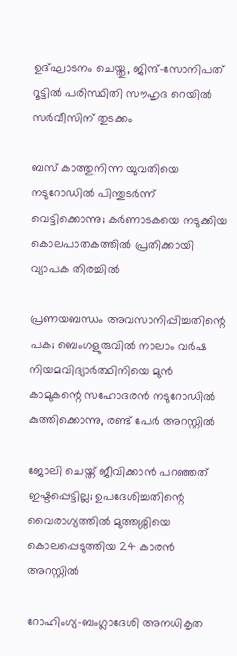ഉദ്ഘാടനം ചെയ്തു, ജിന്ദ്–സോനിപത് റൂട്ടിൽ പരിസ്ഥിതി സൗഹൃദ റെയിൽ സർവീസിന് തുടക്കം

ബസ് കാത്തുനിന്ന യുവതിയെ നടുറോഡിൽ പിന്തുടർന്ന് വെട്ടിക്കൊന്നു; കർണാടകയെ നടുക്കിയ കൊലപാതകത്തിൽ പ്രതിക്കായി വ്യാപക തിരച്ചിൽ

പ്രണയബന്ധം അവസാനിപ്പിച്ചതിന്റെ പക; ബെംഗളുരുവിൽ നാലാം വർഷ നിയമവിദ്യാർത്ഥിനിയെ മുൻ കാമുകന്റെ സഹോദരൻ നടുറോഡിൽ കുത്തിക്കൊന്നു, രണ്ട് പേർ അറസ്റ്റിൽ

ജോലി ചെയ്ത് ജീവിക്കാൻ പറഞ്ഞത് ഇഷ്ടപ്പെട്ടില്ല; ഉപദേശിച്ചതിന്റെ വൈരാഗ്യത്തിൽ മുത്തശ്ശിയെ കൊലപ്പെടുത്തിയ 24 കാരൻ അറസ്റ്റിൽ

റോഹിംഗ്യ-ബംഗ്ലാദേശി അനധികൃത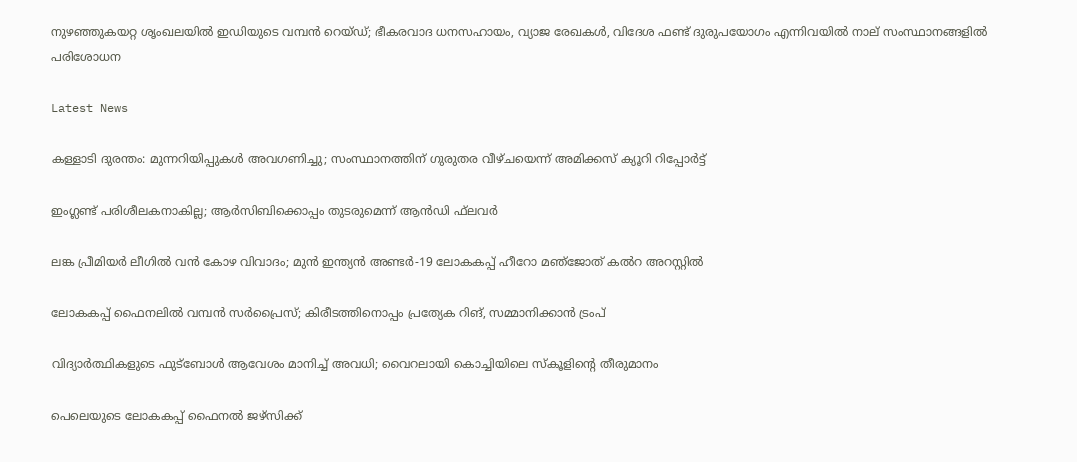നുഴഞ്ഞുകയറ്റ ശൃംഖലയിൽ ഇഡിയുടെ വമ്പൻ റെയ്ഡ്; ഭീകരവാദ ധനസഹായം, വ്യാജ രേഖകൾ, വിദേശ ഫണ്ട് ദുരുപയോഗം എന്നിവയിൽ നാല് സംസ്ഥാനങ്ങളിൽ പരിശോധന

Latest News

കള്ളാടി ദുരന്തം: മുന്നറിയിപ്പുകള്‍ അവഗണിച്ചു; സംസ്ഥാനത്തിന് ഗുരുതര വീഴ്ചയെന്ന് അമിക്കസ് ക്യൂറി റിപ്പോര്‍ട്ട്

ഇംഗ്ലണ്ട് പരിശീലകനാകില്ല; ആര്‍സിബിക്കൊപ്പം തുടരുമെന്ന് ആന്‍ഡി ഫ്‌ലവര്‍

ലങ്ക പ്രീമിയര്‍ ലീഗില്‍ വന്‍ കോഴ വിവാദം; മുന്‍ ഇന്ത്യന്‍ അണ്ടര്‍-19 ലോകകപ്പ് ഹീറോ മഞ്‌ജോത് കല്‍റ അറസ്റ്റില്‍

ലോകകപ്പ് ഫൈനലില്‍ വമ്പന്‍ സര്‍പ്രൈസ്; കിരീടത്തിനൊപ്പം പ്രത്യേക റിങ്, സമ്മാനിക്കാന്‍ ട്രംപ്

വിദ്യാര്‍ത്ഥികളുടെ ഫുട്‌ബോള്‍ ആവേശം മാനിച്ച് അവധി; വൈറലായി കൊച്ചിയിലെ സ്‌കൂളിന്റെ തീരുമാനം

പെലെയുടെ ലോകകപ്പ് ഫൈനല്‍ ജഴ്സിക്ക്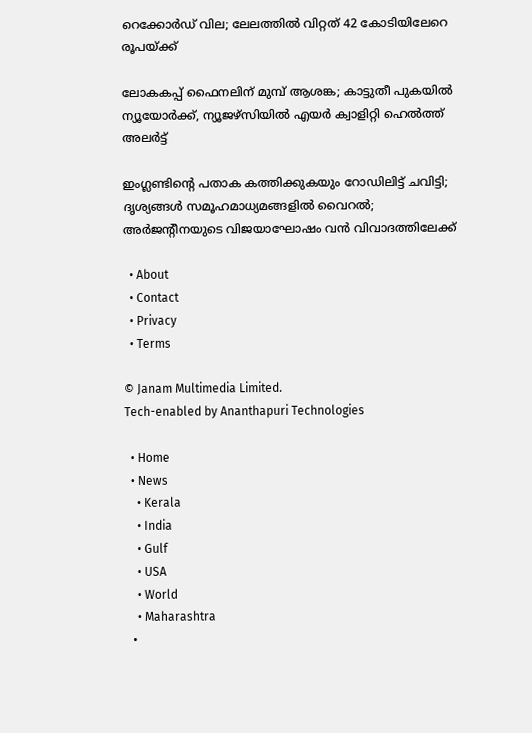റെക്കോര്‍ഡ് വില; ലേലത്തില്‍ വിറ്റത് 42 കോടിയിലേറെ രൂപയ്‌ക്ക്

ലോകകപ്പ് ഫൈനലിന് മുമ്പ് ആശങ്ക; കാട്ടുതീ പുകയില്‍ ന്യൂയോര്‍ക്ക്, ന്യൂജഴ്സിയില്‍ എയര്‍ ക്വാളിറ്റി ഹെല്‍ത്ത് അലര്‍ട്ട്

ഇംഗ്ലണ്ടിന്റെ പതാക കത്തിക്കുകയും റോഡിലിട്ട് ചവിട്ടി; ദൃശ്യങ്ങള്‍ സമൂഹമാധ്യമങ്ങളില്‍ വൈറല്‍; അര്‍ജന്റീനയുടെ വിജയാഘോഷം വന്‍ വിവാദത്തിലേക്ക്

  • About
  • Contact
  • Privacy
  • Terms

© Janam Multimedia Limited.
Tech-enabled by Ananthapuri Technologies

  • Home
  • News
    • Kerala
    • India
    • Gulf
    • USA
    • World
    • Maharashtra
  •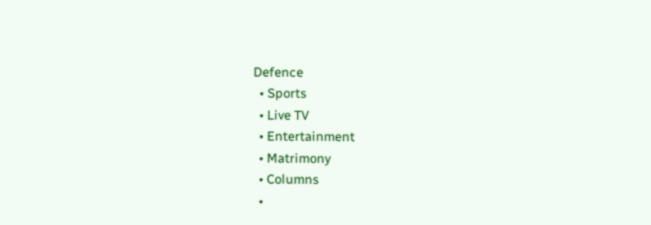Defence
  • Sports
  • Live TV
  • Entertainment
  • Matrimony
  • Columns
  •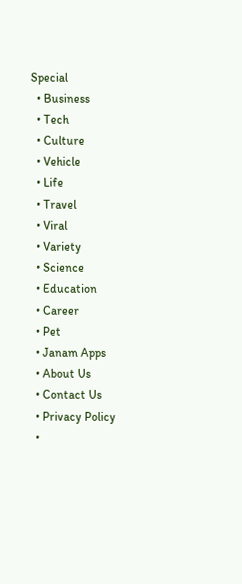Special
  • Business
  • Tech
  • Culture
  • Vehicle
  • Life
  • Travel
  • Viral
  • Variety
  • Science
  • Education
  • Career
  • Pet
  • Janam Apps
  • About Us
  • Contact Us
  • Privacy Policy
  •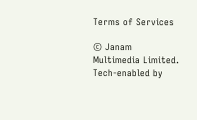Terms of Services

© Janam Multimedia Limited.
Tech-enabled by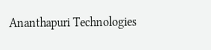Ananthapuri Technologies